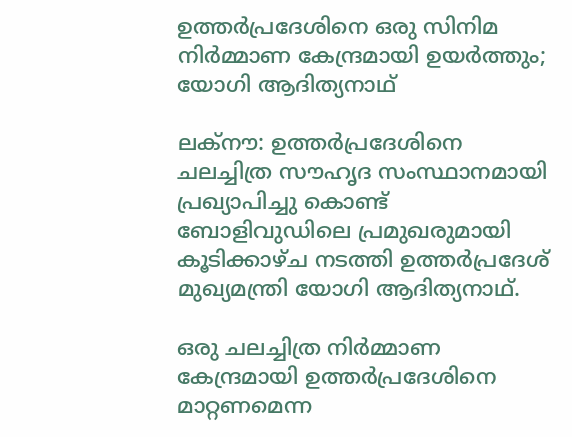ഉത്തര്‍പ്രദേശിനെ ഒരു സിനിമ നിര്‍മ്മാണ കേന്ദ്രമായി ഉയര്‍ത്തും; യോഗി ആദിത്യനാഥ്

ലക്നൗ: ഉത്തര്‍പ്രദേശിനെ ചലച്ചിത്ര സൗഹൃദ സംസ്ഥാനമായി പ്രഖ്യാപിച്ചു കൊണ്ട് ബോളിവുഡിലെ പ്രമുഖരുമായി കൂടിക്കാഴ്ച നടത്തി ഉത്തര്‍പ്രദേശ് മുഖ്യമന്ത്രി യോഗി ആദിത്യനാഥ്.

ഒരു ചലച്ചിത്ര നിര്‍മ്മാണ കേന്ദ്രമായി ഉത്തര്‍പ്രദേശിനെ മാറ്റണമെന്ന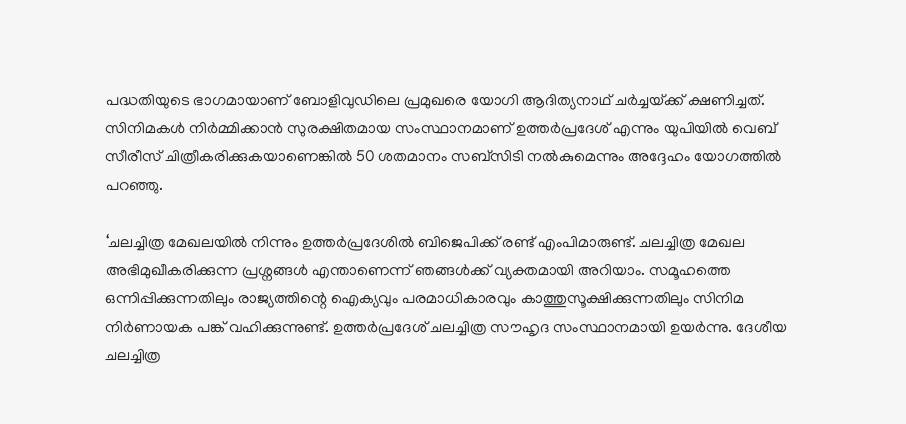പദ്ധതിയുടെ ഭാഗമായാണ് ബോളിവുഡിലെ പ്രമുഖരെ യോഗി ആദിത്യനാഥ് ചര്‍ച്ചയ്‌ക്ക് ക്ഷണിച്ചത്. സിനിമകള്‍ നിര്‍മ്മിക്കാന്‍ സുരക്ഷിതമായ സംസ്ഥാനമാണ് ഉത്തര്‍പ്രദേശ് എന്നും യുപിയില്‍ വെബ് സീരീസ് ചിത്രീകരിക്കുകയാണെങ്കില്‍ 50 ശതമാനം സബ്സിടി നല്‍കുമെന്നും അദ്ദേഹം യോഗത്തില്‍ പറഞ്ഞു.

‘ചലച്ചിത്ര മേഖലയില്‍ നിന്നും ഉത്തര്‍പ്രദേശില്‍ ബിജെപിക്ക് രണ്ട് എംപിമാരുണ്ട്. ചലച്ചിത്ര മേഖല അഭിമുഖീകരിക്കുന്ന പ്രശ്നങ്ങള്‍ എന്താണെന്ന് ഞങ്ങള്‍ക്ക് വ്യക്തമായി അറിയാം. സമൂഹത്തെ ഒന്നിപ്പിക്കുന്നതിലും രാജ്യത്തിന്റെ ഐക്യവും പരമാധികാരവും കാത്തുസൂക്ഷിക്കുന്നതിലും സിനിമ നിര്‍ണായക പങ്ക് വഹിക്കുന്നുണ്ട്. ഉത്തര്‍പ്രദേശ് ചലച്ചിത്ര സൗഹൃദ സംസ്ഥാനമായി ഉയര്‍ന്നു. ദേശീയ ചലച്ചിത്ര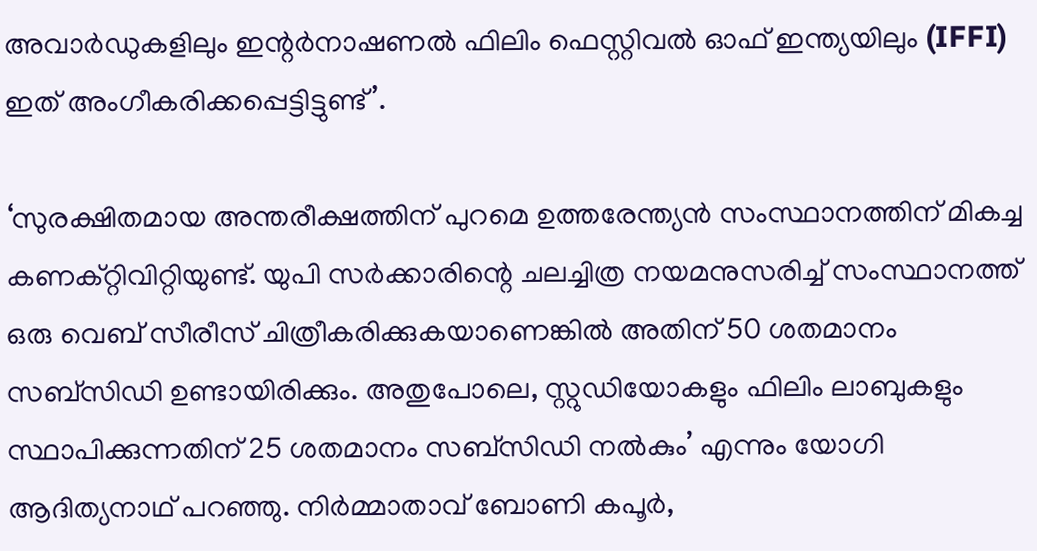അവാര്‍ഡുകളിലും ഇന്റര്‍നാഷണല്‍ ഫിലിം ഫെസ്റ്റിവല്‍ ഓഫ് ഇന്ത്യയിലും (IFFI) ഇത് അംഗീകരിക്കപ്പെട്ടിട്ടുണ്ട്’.

‘സുരക്ഷിതമായ അന്തരീക്ഷത്തിന് പുറമെ ഉത്തരേന്ത്യന്‍ സംസ്ഥാനത്തിന് മികച്ച കണക്റ്റിവിറ്റിയുണ്ട്. യുപി സര്‍ക്കാരിന്റെ ചലച്ചിത്ര നയമനുസരിച്ച്‌ സംസ്ഥാനത്ത് ഒരു വെബ് സീരീസ് ചിത്രീകരിക്കുകയാണെങ്കില്‍ അതിന് 50 ശതമാനം സബ്‌സിഡി ഉണ്ടായിരിക്കും. അതുപോലെ, സ്റ്റുഡിയോകളും ഫിലിം ലാബുകളും സ്ഥാപിക്കുന്നതിന് 25 ശതമാനം സബ്‌സിഡി നല്‍കും’ എന്നും യോഗി ആദിത്യനാഥ് പറഞ്ഞു. നിര്‍മ്മാതാവ് ബോണി കപൂര്‍,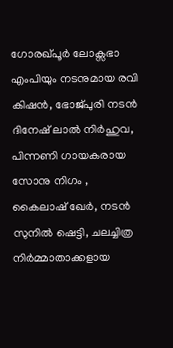ഗോരഖ്പൂര്‍ ലോക്സഭാ എംപിയും നടനുമായ രവി കിഷന്‍, ഭോജ്പുരി നടന്‍ ദിനേഷ് ലാല്‍ നിര്‍ഹുവ, പിന്നണി ഗായകരായ സോനു നിഗം , കൈലാഷ് ഖേര്‍, നടന്‍ സുനില്‍ ഷെട്ടി, ചലച്ചിത്ര നിര്‍മ്മാതാക്കളായ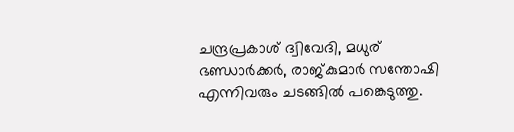ചന്ദ്രപ്രകാശ് ദ്വിവേദി, മധുര് ഭണ്ഡാര്‍ക്കര്‍, രാജ്കുമാര്‍ സന്തോഷി എന്നിവരും ചടങ്ങില്‍ പങ്കെടുത്തു.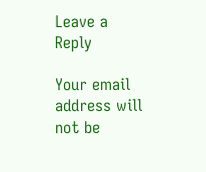Leave a Reply

Your email address will not be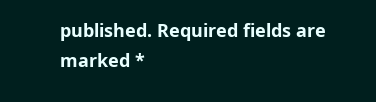published. Required fields are marked *